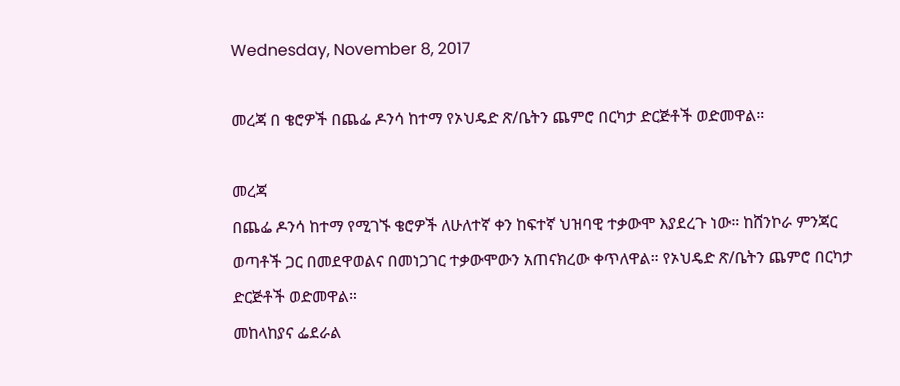Wednesday, November 8, 2017

መረጃ በ ቄሮዎች በጨፌ ዶንሳ ከተማ የኦህዴድ ጽ/ቤትን ጨምሮ በርካታ ድርጅቶች ወድመዋል።

መረጃ
በጨፌ ዶንሳ ከተማ የሚገኙ ቄሮዎች ለሁለተኛ ቀን ከፍተኛ ህዝባዊ ተቃውሞ እያደረጉ ነው። ከሸንኮራ ምንጃር ወጣቶች ጋር በመደዋወልና በመነጋገር ተቃውሞውን አጠናክረው ቀጥለዋል። የኦህዴድ ጽ/ቤትን ጨምሮ በርካታ ድርጅቶች ወድመዋል።
መከላከያና ፌደራል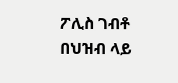ፖሊስ ገብቶ በህዝብ ላይ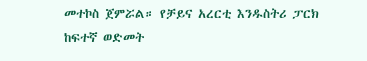መተኮስ ጀምሯል። የቻይና አረርቲ እንዱስትሪ ፓርክ ከፍተኛ ወድመት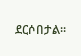ደርሶበታል።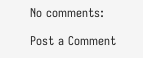No comments:

Post a Comment